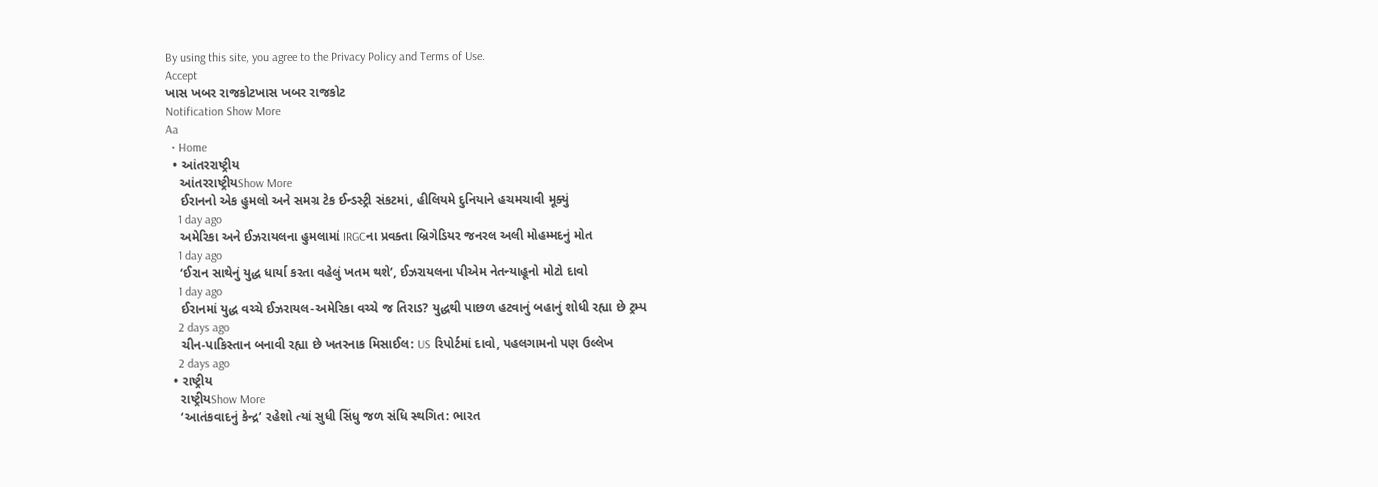By using this site, you agree to the Privacy Policy and Terms of Use.
Accept
ખાસ ખબર રાજકોટખાસ ખબર રાજકોટ
Notification Show More
Aa
  • Home
  • આંતરરાષ્ટ્રીય
    આંતરરાષ્ટ્રીયShow More
    ઈરાનનો એક હુમલો અને સમગ્ર ટેક ઈન્ડસ્ટ્રી સંકટમાં, હીલિયમે દુનિયાને હચમચાવી મૂક્યું
    1 day ago
    અમેરિકા અને ઈઝરાયલના હુમલામાં IRGCના પ્રવક્તા બ્રિગેડિયર જનરલ અલી મોહમ્મદનું મોત
    1 day ago
    ‘ઈરાન સાથેનું યુદ્ધ ધાર્યા કરતા વહેલું ખતમ થશે’, ઈઝરાયલના પીએમ નેતન્યાહૂનો મોટો દાવો
    1 day ago
    ઈરાનમાં યુદ્ધ વચ્ચે ઈઝરાયલ-અમેરિકા વચ્ચે જ તિરાડ? યુદ્ધથી પાછળ હટવાનું બહાનું શોધી રહ્યા છે ટ્રમ્પ
    2 days ago
    ચીન-પાકિસ્તાન બનાવી રહ્યા છે ખતરનાક મિસાઈલ: US રિપોર્ટમાં દાવો, પહલગામનો પણ ઉલ્લેખ
    2 days ago
  • રાષ્ટ્રીય
    રાષ્ટ્રીયShow More
    ‘આતંકવાદનું કેન્દ્ર’ રહેશો ત્યાં સુધી સિંધુ જળ સંધિ સ્થગિત: ભારત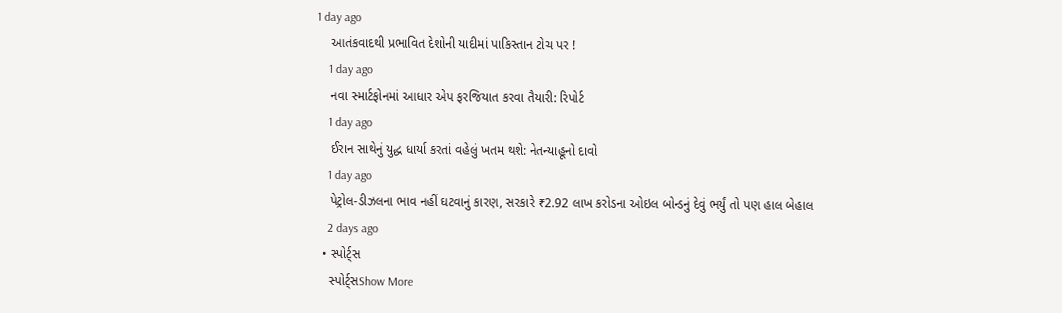1 day ago
    આતંકવાદથી પ્રભાવિત દેશોની યાદીમાં પાકિસ્તાન ટોચ પર !
    1 day ago
    નવા સ્માર્ટફોનમાં આધાર એપ ફરજિયાત કરવા તૈયારી: રિપોર્ટ
    1 day ago
    ઈરાન સાથેનું યુદ્ધ ધાર્યા કરતાં વહેલું ખતમ થશે: નેતન્યાહૂનો દાવો
    1 day ago
    પેટ્રોલ-ડીઝલના ભાવ નહીં ઘટવાનું કારણ, સરકારે ₹2.92 લાખ કરોડના ઓઇલ બોન્ડનું દેવું ભર્યું તો પણ હાલ બેહાલ
    2 days ago
  • સ્પોર્ટ્સ
    સ્પોર્ટ્સShow More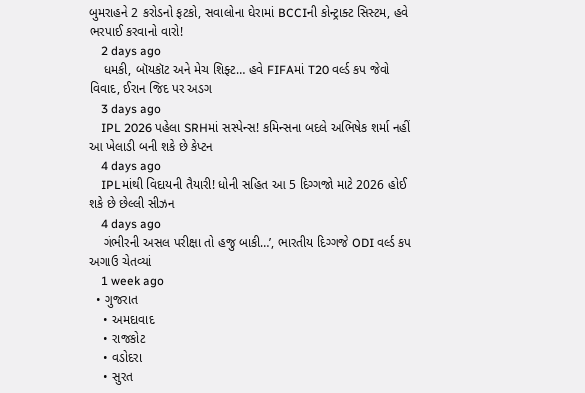બુમરાહને 2 કરોડનો ફટકો, સવાલોના ઘેરામાં BCCIની કોન્ટ્રાક્ટ સિસ્ટમ, હવે ભરપાઈ કરવાનો વારો!
    2 days ago
    ધમકી, બૉયકૉટ અને મેચ શિફ્ટ… હવે FIFAમાં T20 વર્લ્ડ કપ જેવો વિવાદ, ઈરાન જિદ પર અડગ
    3 days ago
    IPL 2026 પહેલા SRHમાં સસ્પેન્સ! કમિન્સના બદલે અભિષેક શર્મા નહીં આ ખેલાડી બની શકે છે કેપ્ટન
    4 days ago
    IPLમાંથી વિદાયની તૈયારી! ધોની સહિત આ 5 દિગ્ગજો માટે 2026 હોઈ શકે છે છેલ્લી સીઝન
    4 days ago
    ગંભીરની અસલ પરીક્ષા તો હજુ બાકી…’, ભારતીય દિગ્ગજે ODI વર્લ્ડ કપ અગાઉ ચેતવ્યાં
    1 week ago
  • ગુજરાત
    • અમદાવાદ
    • રાજકોટ
    • વડોદરા
    • સુરત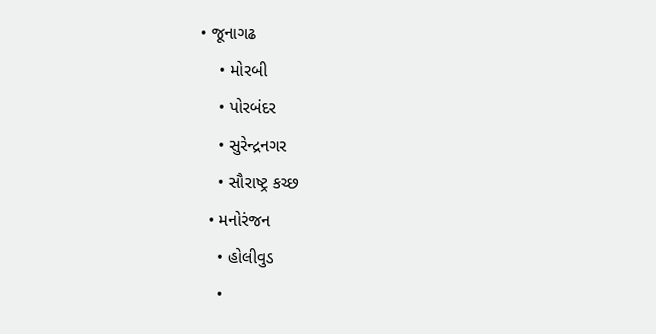• જૂનાગઢ
    • મોરબી
    • પોરબંદર
    • સુરેન્દ્રનગર
    • સૌરાષ્ટ્ર કચ્છ
  • મનોરંજન
    • હોલીવુડ
    •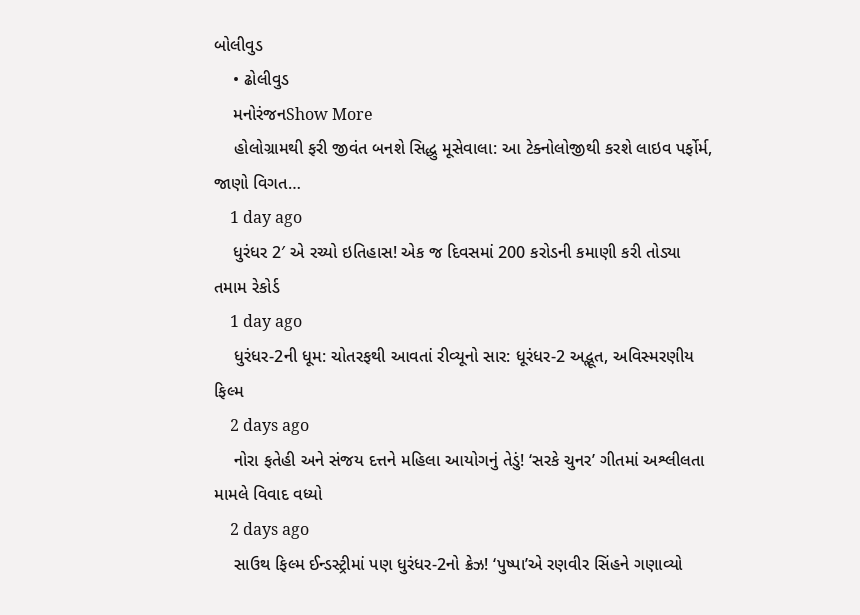બોલીવુડ
    • ઢોલીવુડ
    મનોરંજનShow More
    હોલોગ્રામથી ફરી જીવંત બનશે સિદ્ધુ મૂસેવાલા: આ ટેક્નોલોજીથી કરશે લાઇવ પર્ફોર્મ, જાણો વિગત…
    1 day ago
    ધુરંધર 2′ એ રચ્યો ઇતિહાસ! એક જ દિવસમાં 200 કરોડની કમાણી કરી તોડ્યા તમામ રેકોર્ડ
    1 day ago
    ધુરંધર-2ની ધૂમ: ચોતરફથી આવતાં રીવ્યૂનો સાર: ધૂરંધર-2 અદ્ભૂત, અવિસ્મરણીય ફિલ્મ
    2 days ago
    નોરા ફતેહી અને સંજય દત્તને મહિલા આયોગનું તેડું! ‘સરકે ચુનર’ ગીતમાં અશ્લીલતા મામલે વિવાદ વધ્યો
    2 days ago
    સાઉથ ફિલ્મ ઈન્ડસ્ટ્રીમાં પણ ધુરંધર-2નો ક્રેઝ! ‘પુષ્પા’એ રણવીર સિંહને ગણાવ્યો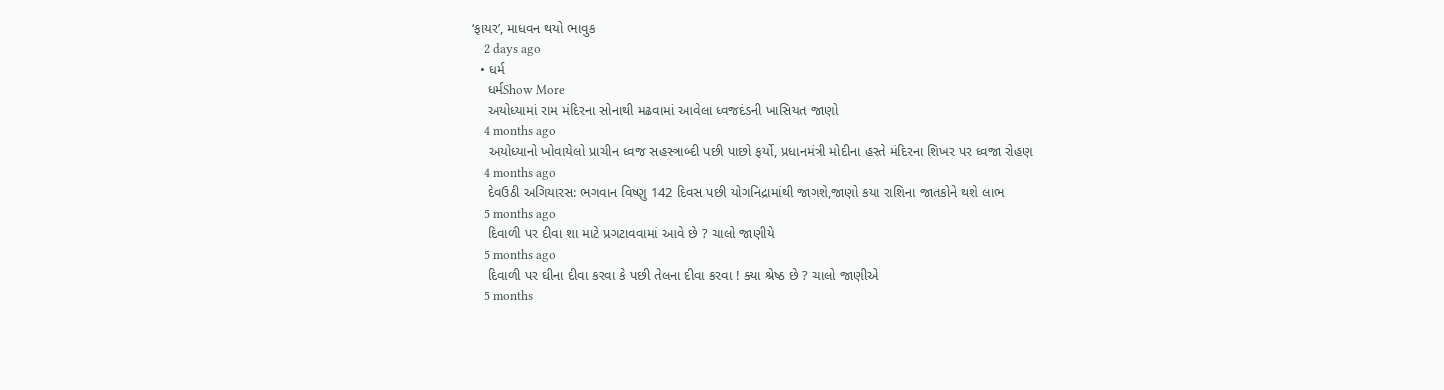‘ફાયર’, માધવન થયો ભાવુક
    2 days ago
  • ધર્મ
    ધર્મShow More
    અયોધ્યામાં રામ મંદિરના સોનાથી મઢવામાં આવેલા ધ્વજદંડની ખાસિયત જાણો
    4 months ago
    અયોધ્યાનો ખોવાયેલો પ્રાચીન ધ્વજ સહસ્ત્રાબ્દી પછી પાછો ફર્યો, પ્રધાનમંત્રી મોદીના હસ્તે મંદિરના શિખર પર ધ્વજા રોહણ
    4 months ago
    દેવઉઠી અગિયારસ: ભગવાન વિષ્ણુ 142 દિવસ પછી યોગનિદ્રામાંથી જાગશે,જાણો કયા રાશિના જાતકોને થશે લાભ
    5 months ago
    દિવાળી પર દીવા શા માટે પ્રગટાવવામાં આવે છે ? ચાલો જાણીયે
    5 months ago
    દિવાળી પર ઘીના દીવા કરવા કે પછી તેલના દીવા કરવા ! ક્યા શ્રેષ્ઠ છે ? ચાલો જાણીએ
    5 months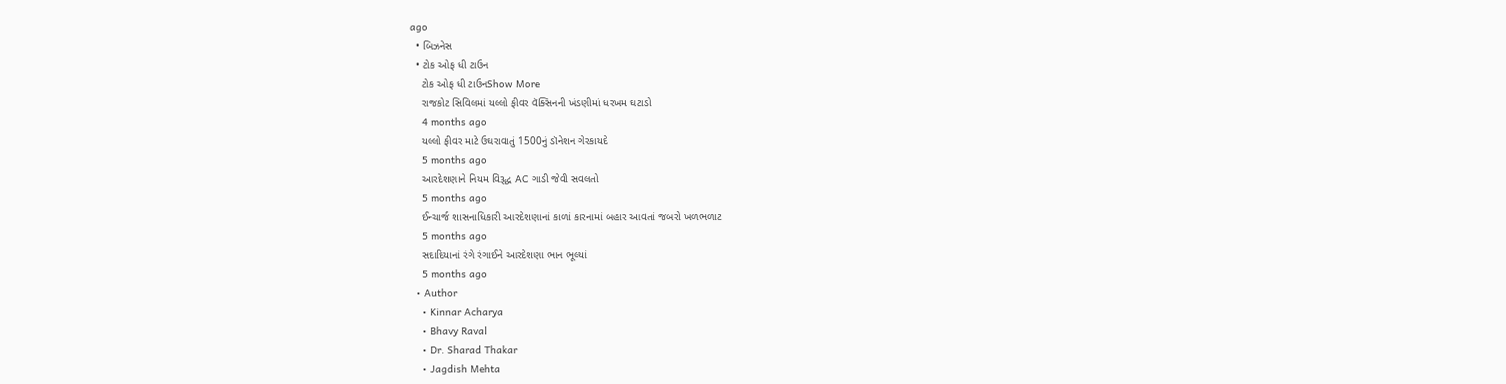ago
  • બિઝનેસ
  • ટોક ઓફ ધી ટાઉન
    ટોક ઓફ ધી ટાઉનShow More
    રાજકોટ સિવિલમાં યલ્લો ફીવર વૅક્સિનની ખંડણીમાં ધરખમ ઘટાડો
    4 months ago
    યલ્લો ફીવર માટે ઉઘરાવાતું 1500નું ડૉનેશન ગેરકાયદે
    5 months ago
    આરદેશણાને નિયમ વિરૂદ્ધ AC ગાડી જેવી સવલતો
    5 months ago
    ઈન્ચાર્જ શાસનાધિકારી આરદેશણાનાં કાળાં કારનામાં બહાર આવતાં જબરો ખળભળાટ
    5 months ago
    સદાદિયાનાં રંગે રંગાઈને આરદેશણા ભાન ભૂલ્યાં
    5 months ago
  • Author
    • Kinnar Acharya
    • Bhavy Raval
    • Dr. Sharad Thakar
    • Jagdish Mehta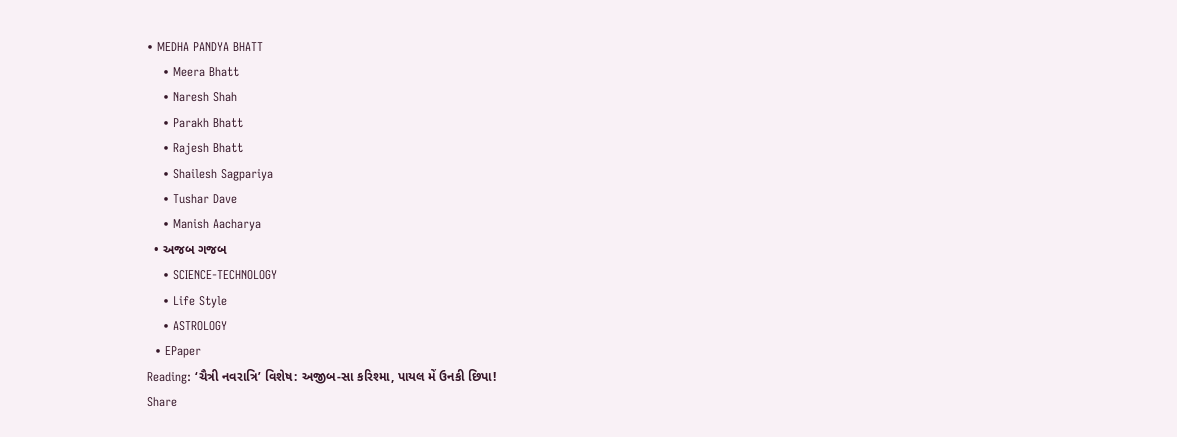• MEDHA PANDYA BHATT
    • Meera Bhatt
    • Naresh Shah
    • Parakh Bhatt
    • Rajesh Bhatt
    • Shailesh Sagpariya
    • Tushar Dave
    • Manish Aacharya
  • અજબ ગજબ
    • SCIENCE-TECHNOLOGY
    • Life Style
    • ASTROLOGY
  • EPaper
Reading: ‘ચૈત્રી નવરાત્રિ’ વિશેષ: અજીબ-સા કરિશ્મા, પાયલ મેં ઉનકી છિપા!
Share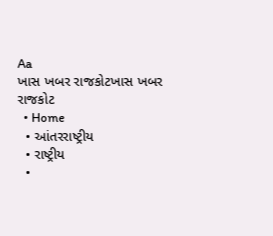Aa
ખાસ ખબર રાજકોટખાસ ખબર રાજકોટ
  • Home
  • આંતરરાષ્ટ્રીય
  • રાષ્ટ્રીય
  •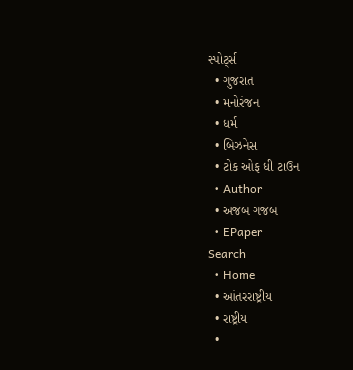સ્પોર્ટ્સ
  • ગુજરાત
  • મનોરંજન
  • ધર્મ
  • બિઝનેસ
  • ટોક ઓફ ધી ટાઉન
  • Author
  • અજબ ગજબ
  • EPaper
Search
  • Home
  • આંતરરાષ્ટ્રીય
  • રાષ્ટ્રીય
  •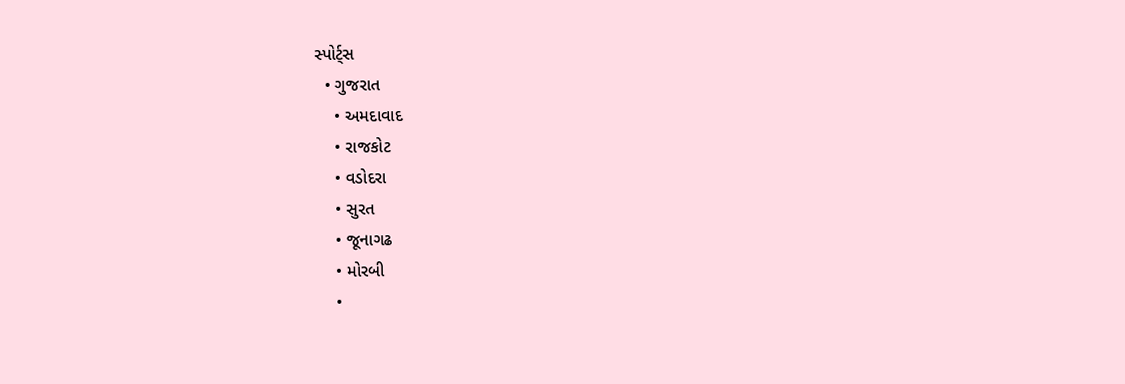સ્પોર્ટ્સ
  • ગુજરાત
    • અમદાવાદ
    • રાજકોટ
    • વડોદરા
    • સુરત
    • જૂનાગઢ
    • મોરબી
    •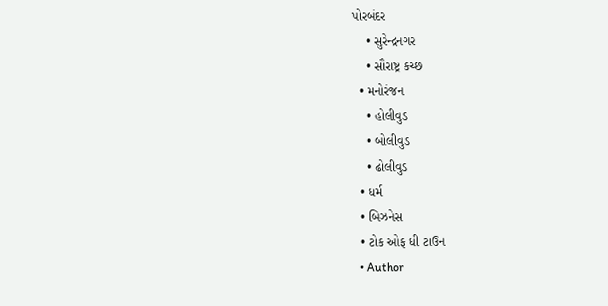પોરબંદર
    • સુરેન્દ્રનગર
    • સૌરાષ્ટ્ર કચ્છ
  • મનોરંજન
    • હોલીવુડ
    • બોલીવુડ
    • ઢોલીવુડ
  • ધર્મ
  • બિઝનેસ
  • ટોક ઓફ ધી ટાઉન
  • Author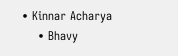• Kinnar Acharya
    • Bhavy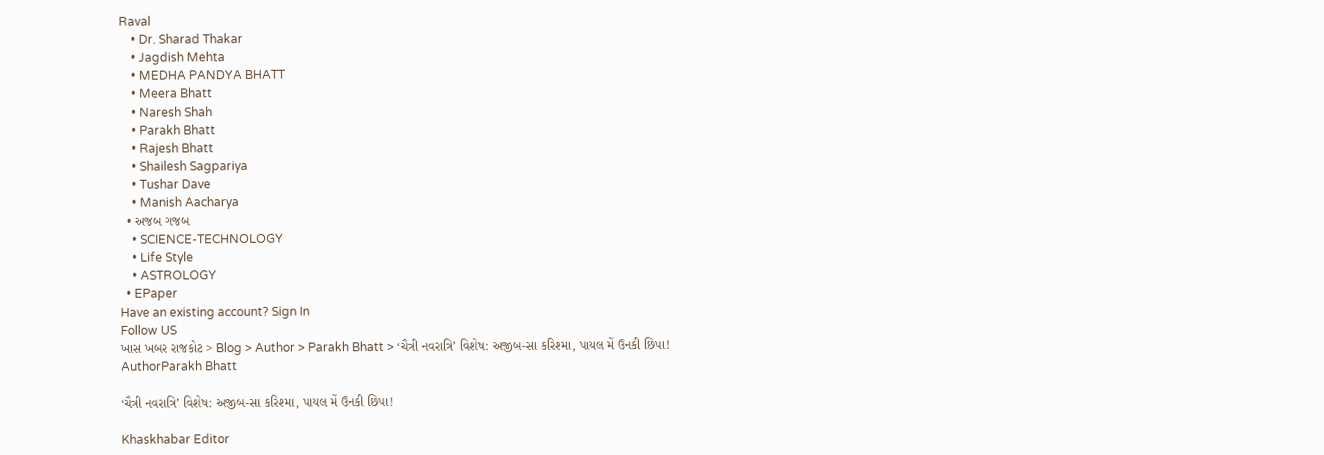Raval
    • Dr. Sharad Thakar
    • Jagdish Mehta
    • MEDHA PANDYA BHATT
    • Meera Bhatt
    • Naresh Shah
    • Parakh Bhatt
    • Rajesh Bhatt
    • Shailesh Sagpariya
    • Tushar Dave
    • Manish Aacharya
  • અજબ ગજબ
    • SCIENCE-TECHNOLOGY
    • Life Style
    • ASTROLOGY
  • EPaper
Have an existing account? Sign In
Follow US
ખાસ ખબર રાજકોટ > Blog > Author > Parakh Bhatt > ‘ચૈત્રી નવરાત્રિ’ વિશેષ: અજીબ-સા કરિશ્મા, પાયલ મેં ઉનકી છિપા!
AuthorParakh Bhatt

‘ચૈત્રી નવરાત્રિ’ વિશેષ: અજીબ-સા કરિશ્મા, પાયલ મેં ઉનકી છિપા!

Khaskhabar Editor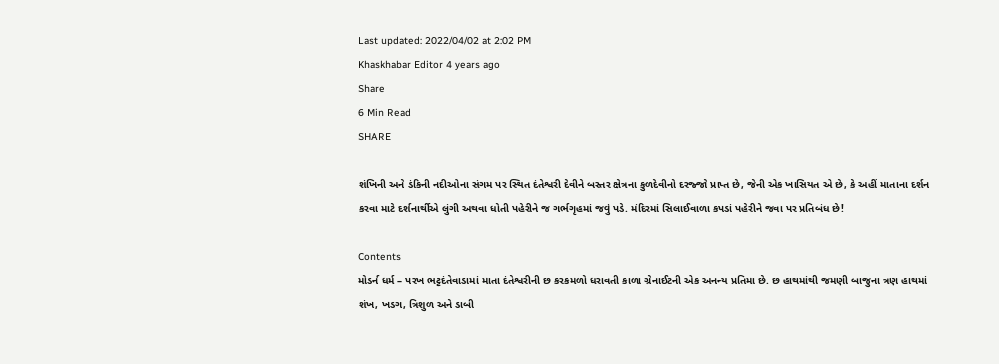Last updated: 2022/04/02 at 2:02 PM
Khaskhabar Editor 4 years ago
Share
6 Min Read
SHARE

શંખિની અને ડંકિની નદીઓના સંગમ પર સ્થિત દંતેશ્વરી દેવીને બસ્તર ક્ષેત્રના કુળદેવીનો દરજ્જો પ્રાપ્ત છે, જેની એક ખાસિયત એ છે, કે અહીં માતાના દર્શન કરવા માટે દર્શનાર્થીએ લુંગી અથવા ધોતી પહેરીને જ ગર્ભગૃહમાં જવું પડે. મંદિરમાં સિલાઈવાળા કપડાં પહેરીને જવા પર પ્રતિબંધ છે!

Contents
મોડર્ન ધર્મ – પરખ ભટ્ટદંતેવાડામાં માતા દંતેશ્વરીની છ કરકમળો ધરાવતી કાળા ગ્રેનાઈટની એક અનન્ય પ્રતિમા છે. છ હાથમાંથી જમણી બાજુના ત્રણ હાથમાં શંખ, ખડગ, ત્રિશુળ અને ડાબી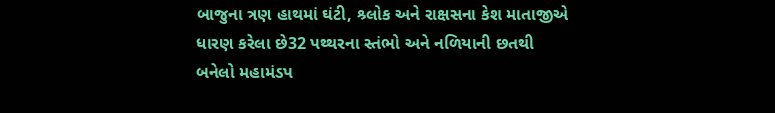બાજુના ત્રણ હાથમાં ઘંટી, શ્ર્લોક અને રાક્ષસના કેશ માતાજીએ ધારણ કરેલા છે32 પથ્થરના સ્તંભો અને નળિયાની છતથી બનેલો મહામંડપ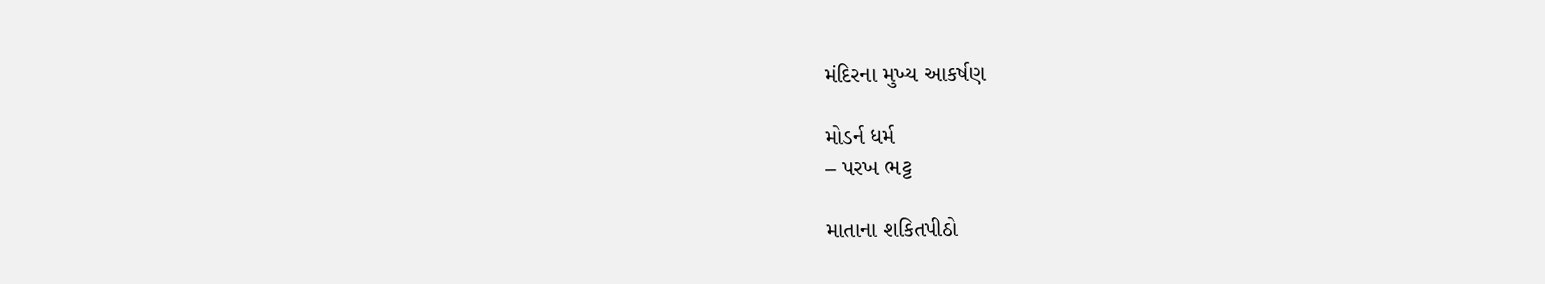મંદિરના મુખ્ય આકર્ષણ

મોડર્ન ધર્મ
– પરખ ભટ્ટ

માતાના શકિતપીઠો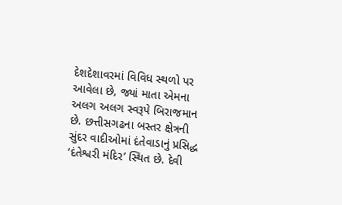દેશદેશાવરમાં વિવિધ સ્થળો પર આવેલા છે, જ્યાં માતા એમના અલગ અલગ સ્વરૂપે બિરાજમાન છે. છત્તીસગઢના બસ્તર ક્ષેત્રની સુંદર વાદીઓમાં દંતેવાડાનું પ્રસિદ્ધ ‘દંતેશ્વરી મંદિર’ સ્થિત છે. દેવી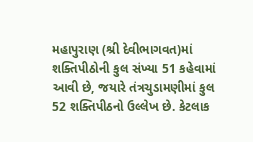મહાપુરાણ (શ્રી દેવીભાગવત)માં શક્તિપીઠોની કુલ સંખ્યા 51 કહેવામાં આવી છે, જયારે તંત્રચુડામણીમાં કુલ 52 શક્તિપીઠનો ઉલ્લેખ છે. કેટલાક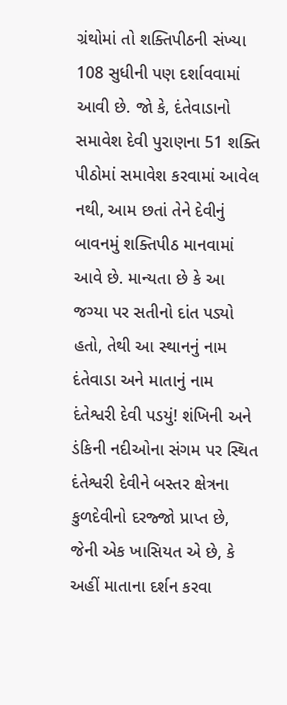ગ્રંથોમાં તો શક્તિપીઠની સંખ્યા 108 સુધીની પણ દર્શાવવામાં આવી છે. જો કે, દંતેવાડાનો સમાવેશ દેવી પુરાણના 51 શક્તિ પીઠોમાં સમાવેશ કરવામાં આવેલ નથી, આમ છતાં તેને દેવીનું બાવનમું શક્તિપીઠ માનવામાં આવે છે. માન્યતા છે કે આ જગ્યા પર સતીનો દાંત પડ્યો હતો, તેથી આ સ્થાનનું નામ દંતેવાડા અને માતાનું નામ દંતેશ્વરી દેવી પડયું! શંખિની અને ડંકિની નદીઓના સંગમ પર સ્થિત દંતેશ્વરી દેવીને બસ્તર ક્ષેત્રના કુળદેવીનો દરજ્જો પ્રાપ્ત છે, જેની એક ખાસિયત એ છે, કે અહીં માતાના દર્શન કરવા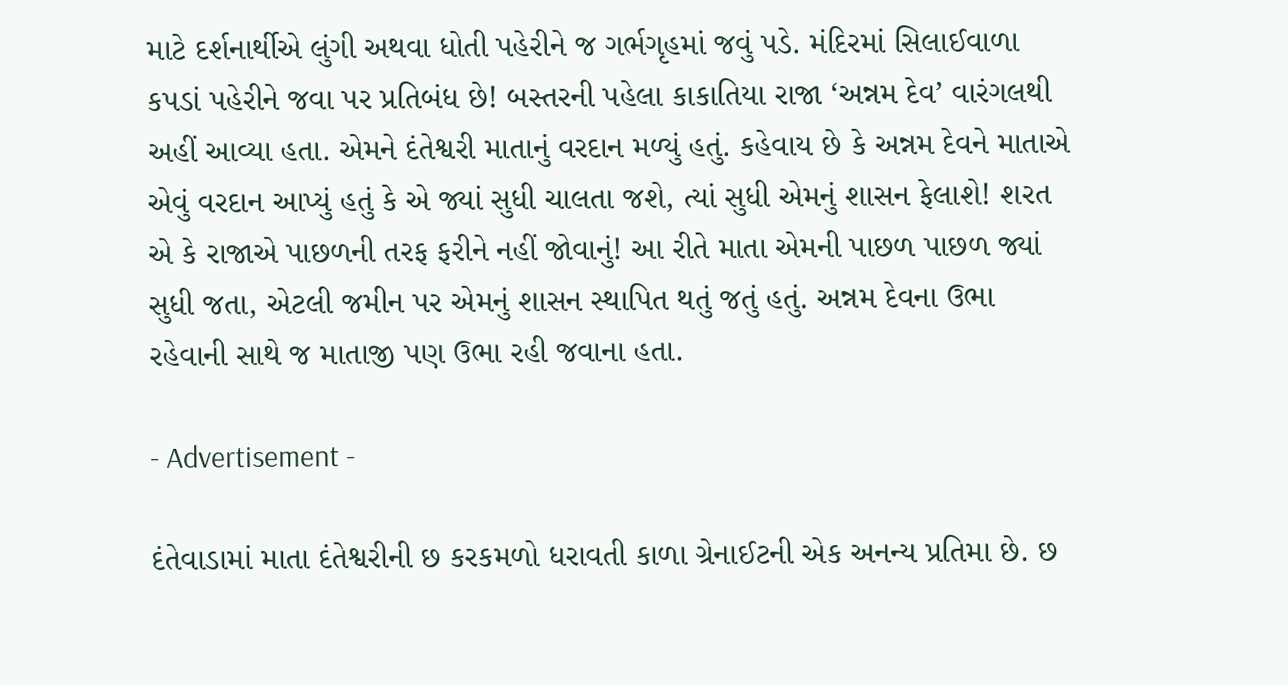માટે દર્શનાર્થીએ લુંગી અથવા ધોતી પહેરીને જ ગર્ભગૃહમાં જવું પડે. મંદિરમાં સિલાઈવાળા કપડાં પહેરીને જવા પર પ્રતિબંધ છે! બસ્તરની પહેલા કાકાતિયા રાજા ‘અન્નમ દેવ’ વારંગલથી અહીં આવ્યા હતા. એમને દંતેશ્વરી માતાનું વરદાન મળ્યું હતું. કહેવાય છે કે અન્નમ દેવને માતાએ એવું વરદાન આપ્યું હતું કે એ જ્યાં સુધી ચાલતા જશે, ત્યાં સુધી એમનું શાસન ફેલાશે! શરત એ કે રાજાએ પાછળની તરફ ફરીને નહીં જોવાનું! આ રીતે માતા એમની પાછળ પાછળ જ્યાં સુધી જતા, એટલી જમીન પર એમનું શાસન સ્થાપિત થતું જતું હતું. અન્નમ દેવના ઉભા રહેવાની સાથે જ માતાજી પણ ઉભા રહી જવાના હતા.

- Advertisement -

દંતેવાડામાં માતા દંતેશ્વરીની છ કરકમળો ધરાવતી કાળા ગ્રેનાઈટની એક અનન્ય પ્રતિમા છે. છ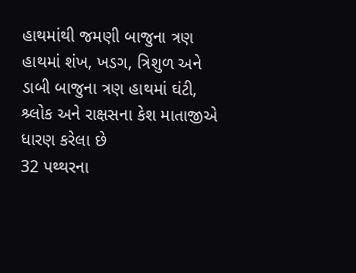હાથમાંથી જમણી બાજુના ત્રણ હાથમાં શંખ, ખડગ, ત્રિશુળ અને ડાબી બાજુના ત્રણ હાથમાં ઘંટી, શ્ર્લોક અને રાક્ષસના કેશ માતાજીએ ધારણ કરેલા છે
32 પથ્થરના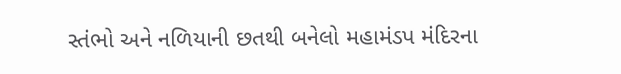સ્તંભો અને નળિયાની છતથી બનેલો મહામંડપ મંદિરના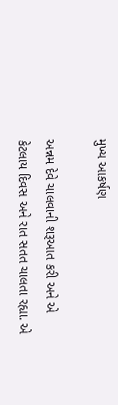મુખ્ય આકર્ષણ

અન્નમ દેવે ચાલવાની શરૂઆત કરી અને એ કેટલાય દિવસ અને રાત સતત ચાલતા રહ્યા. એ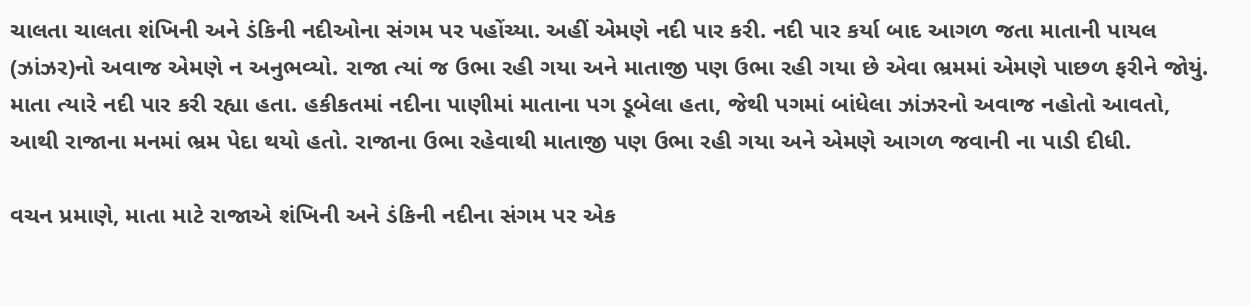ચાલતા ચાલતા શંખિની અને ડંકિની નદીઓના સંગમ પર પહોંચ્યા. અહીં એમણે નદી પાર કરી. નદી પાર કર્યા બાદ આગળ જતા માતાની પાયલ (ઝાંઝર)નો અવાજ એમણે ન અનુભવ્યો. રાજા ત્યાં જ ઉભા રહી ગયા અને માતાજી પણ ઉભા રહી ગયા છે એવા ભ્રમમાં એમણે પાછળ ફરીને જોયું. માતા ત્યારે નદી પાર કરી રહ્યા હતા. હકીકતમાં નદીના પાણીમાં માતાના પગ ડૂબેલા હતા, જેથી પગમાં બાંધેલા ઝાંઝરનો અવાજ નહોતો આવતો, આથી રાજાના મનમાં ભ્રમ પેદા થયો હતો. રાજાના ઉભા રહેવાથી માતાજી પણ ઉભા રહી ગયા અને એમણે આગળ જવાની ના પાડી દીધી.

વચન પ્રમાણે, માતા માટે રાજાએ શંખિની અને ડંકિની નદીના સંગમ પર એક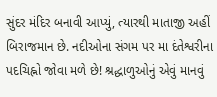સુંદર મંદિર બનાવી આપ્યું, ત્યારથી માતાજી અહીં બિરાજમાન છે. નદીઓના સંગમ પર મા દંતેશ્વરીના પદચિહ્નો જોવા મળે છે! શ્રદ્ધાળુઓનું એવું માનવું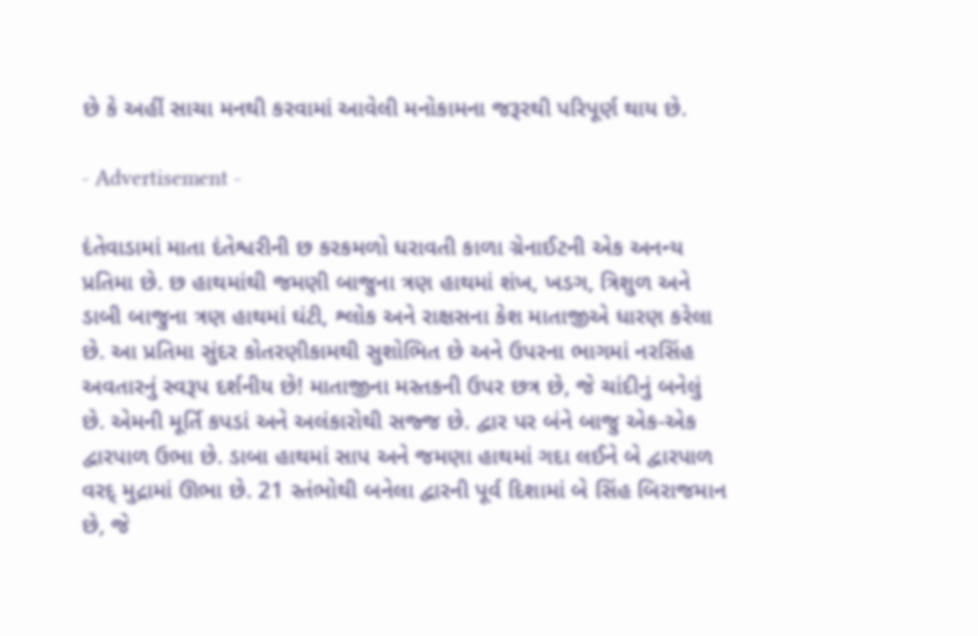છે કે અહીં સાચા મનથી કરવામાં આવેલી મનોકામના જરૂરથી પરિપૂર્ણ થાય છે.

- Advertisement -

દંતેવાડામાં માતા દંતેશ્વરીની છ કરકમળો ધરાવતી કાળા ગ્રેનાઈટની એક અનન્ય પ્રતિમા છે. છ હાથમાંથી જમણી બાજુના ત્રણ હાથમાં શંખ, ખડગ, ત્રિશુળ અને ડાબી બાજુના ત્રણ હાથમાં ઘંટી, શ્લોક અને રાક્ષસના કેશ માતાજીએ ધારણ કરેલા છે. આ પ્રતિમા સુંદર કોતરણીકામથી સુશોભિત છે અને ઉપરના ભાગમાં નરસિંહ અવતારનું સ્વરૂપ દર્શનીય છે! માતાજીના મસ્તકની ઉપર છત્ર છે, જે ચાંદીનું બનેલું છે. એમની મૂર્તિ કપડાં અને અલંકારોથી સજ્જ છે. દ્વાર પર બંને બાજુ એક-એક દ્વારપાળ ઉભા છે. ડાબા હાથમાં સાપ અને જમણા હાથમાં ગદા લઈને બે દ્વારપાળ વરદ્ મુદ્રામાં ઊભા છે. 21 સ્તંભોથી બનેલા દ્વારની પૂર્વ દિશામાં બે સિંહ બિરાજમાન છે, જે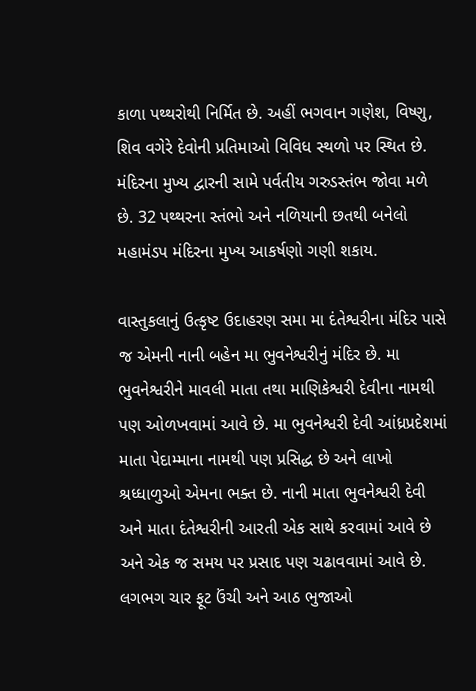કાળા પથ્થરોથી નિર્મિત છે. અહીં ભગવાન ગણેશ, વિષ્ણુ, શિવ વગેરે દેવોની પ્રતિમાઓ વિવિધ સ્થળો પર સ્થિત છે. મંદિરના મુખ્ય દ્વારની સામે પર્વતીય ગરુડસ્તંભ જોવા મળે છે. 32 પથ્થરના સ્તંભો અને નળિયાની છતથી બનેલો મહામંડપ મંદિરના મુખ્ય આકર્ષણો ગણી શકાય.

વાસ્તુકલાનું ઉત્કૃષ્ટ ઉદાહરણ સમા મા દંતેશ્વરીના મંદિર પાસે જ એમની નાની બહેન મા ભુવનેશ્વરીનું મંદિર છે. મા ભુવનેશ્વરીને માવલી માતા તથા માણિકેશ્વરી દેવીના નામથી પણ ઓળખવામાં આવે છે. મા ભુવનેશ્વરી દેવી આંધ્રપ્રદેશમાં માતા પેદામ્માના નામથી પણ પ્રસિદ્ધ છે અને લાખો શ્રધ્ધાળુઓ એમના ભક્ત છે. નાની માતા ભુવનેશ્વરી દેવી અને માતા દંતેશ્વરીની આરતી એક સાથે કરવામાં આવે છે અને એક જ સમય પર પ્રસાદ પણ ચઢાવવામાં આવે છે. લગભગ ચાર ફૂટ ઉંચી અને આઠ ભુજાઓ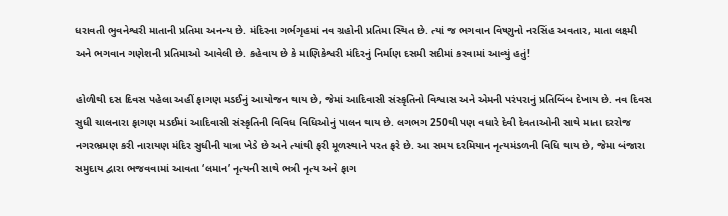ધરાવતી ભુવનેશ્વરી માતાની પ્રતિમા અનન્ય છે. મંદિરના ગર્ભગૃહમાં નવ ગ્રહોની પ્રતિમા સ્થિત છે. ત્યાં જ ભગવાન વિષ્ણુનો નરસિંહ અવતાર, માતા લક્ષ્મી અને ભગવાન ગણેશની પ્રતિમાઓ આવેલી છે. કહેવાય છે કે માણિકેશ્વરી મંદિરનું નિર્માણ દસમી સદીમાં કરવામાં આવ્યું હતું!

હોળીથી દસ દિવસ પહેલા અહીં ફાગણ મડઈનું આયોજન થાય છે, જેમાં આદિવાસી સંસ્કૃતિનો વિશ્વાસ અને એમની પરંપરાનું પ્રતિબિંબ દેખાય છે. નવ દિવસ સુધી ચાલનારા ફાગણ મડઈમાં આદિવાસી સંસ્કૃતિની વિવિધ વિધિઓનું પાલન થાય છે. લગભગ 250થી પણ વધારે દેવી દેવતાઓની સાથે માતા દરરોજ નગરભ્રમણ કરી નારાયણ મંદિર સુધીની યાત્રા ખેડે છે અને ત્યાંથી ફરી મૂળસ્થાને પરત ફરે છે. આ સમય દરમિયાન નૃત્યમંડળની વિધિ થાય છે, જેમા બંજારા સમુદાય દ્વારા ભજવવામાં આવતા ‘લમાન’ નૃત્યની સાથે ભત્રી નૃત્ય અને ફાગ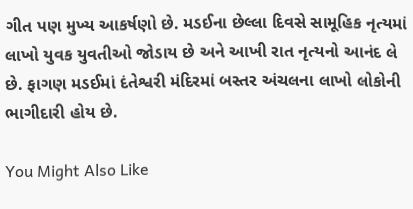ગીત પણ મુખ્ય આકર્ષણો છે. મડઈના છેલ્લા દિવસે સામૂહિક નૃત્યમાં લાખો યુવક યુવતીઓ જોડાય છે અને આખી રાત નૃત્યનો આનંદ લે છે. ફાગણ મડઈમાં દંતેશ્વરી મંદિરમાં બસ્તર અંચલના લાખો લોકોની ભાગીદારી હોય છે.

You Might Also Like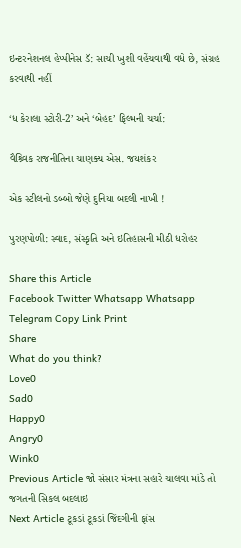ઇન્ટરનેશનલ હેપ્પીનેસ ડૅ: સાચી ખુશી વહેંચવાથી વધે છે, સંગ્રહ કરવાથી નહીં

‘ધ કેરાલા સ્ટોરી-2’ અને ‘બેહદ’ ફિલ્મની ચર્ચા:

વૈશ્ર્વિક રાજનીતિના ચાણક્ય એસ. જયશંકર

એક સ્ટીલનો ડબ્બો જેણે દુનિયા બદલી નાખી !

પુરણપોળી: સ્વાદ, સંસ્કૃતિ અને ઇતિહાસની મીઠી ધરોહર

Share this Article
Facebook Twitter Whatsapp Whatsapp Telegram Copy Link Print
Share
What do you think?
Love0
Sad0
Happy0
Angry0
Wink0
Previous Article જો સંસાર મંત્રના સહારે ચાલવા માંડે તો જગતની સિકલ બદલાઇ
Next Article ટૂકડાં ટૂકડાં જિંદગીની ફાંસ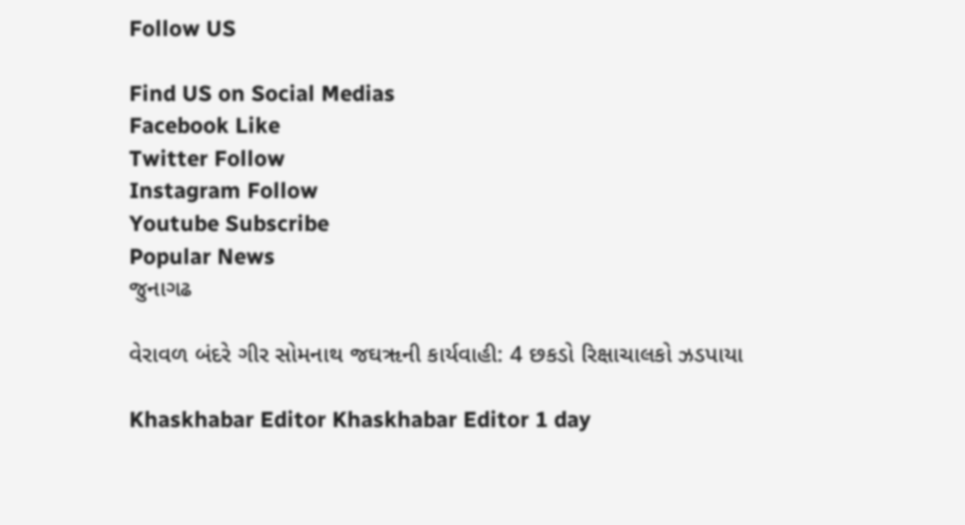Follow US

Find US on Social Medias
Facebook Like
Twitter Follow
Instagram Follow
Youtube Subscribe
Popular News
જુનાગઢ

વેરાવળ બંદરે ગીર સોમનાથ જઘૠની કાર્યવાહી: 4 છકડો રિક્ષાચાલકો ઝડપાયા

Khaskhabar Editor Khaskhabar Editor 1 day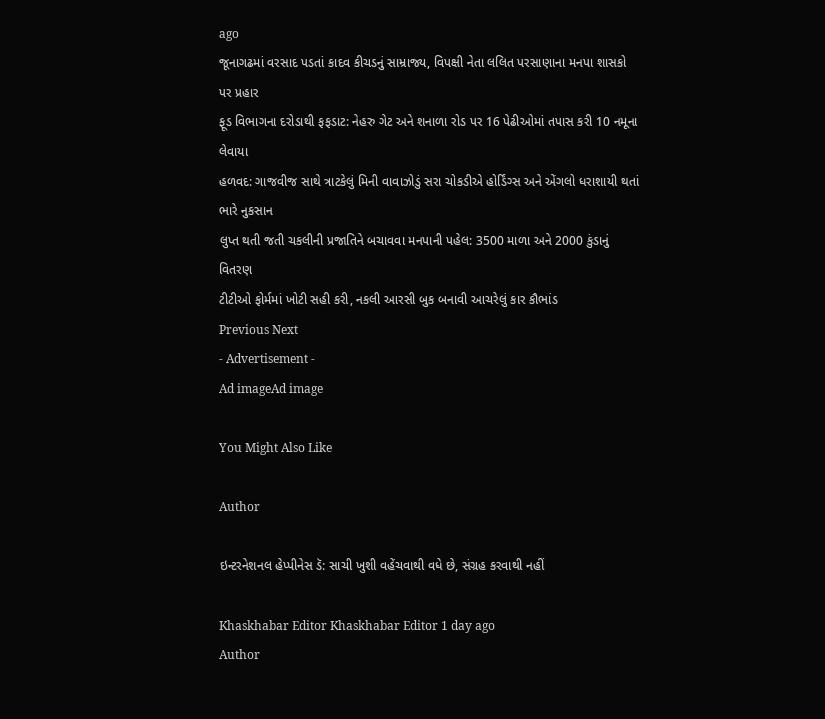ago
જૂનાગઢમાં વરસાદ પડતાં કાદવ કીચડનું સામ્રાજ્ય, વિપક્ષી નેતા લલિત પરસાણાના મનપા શાસકો પર પ્રહાર
ફૂડ વિભાગના દરોડાથી ફફડાટ: નેહરુ ગેટ અને શનાળા રોડ પર 16 પેઢીઓમાં તપાસ કરી 10 નમૂના લેવાયા
હળવદ: ગાજવીજ સાથે ત્રાટકેલું મિની વાવાઝોડું સરા ચોકડીએ હોર્ડિંગ્સ અને એંગલો ધરાશાયી થતાં ભારે નુકસાન
લુપ્ત થતી જતી ચકલીની પ્રજાતિને બચાવવા મનપાની પહેલ: 3500 માળા અને 2000 કુંડાનું વિતરણ
ટીટીઓ ફોર્મમાં ખોટી સહી કરી, નકલી આરસી બુક બનાવી આચરેલું કાર કૌભાંડ
Previous Next
- Advertisement -
Ad imageAd image

You Might Also Like

Author

ઇન્ટરનેશનલ હેપ્પીનેસ ડૅ: સાચી ખુશી વહેંચવાથી વધે છે, સંગ્રહ કરવાથી નહીં

Khaskhabar Editor Khaskhabar Editor 1 day ago
Author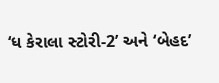‘ધ કેરાલા સ્ટોરી-2’ અને ‘બેહદ’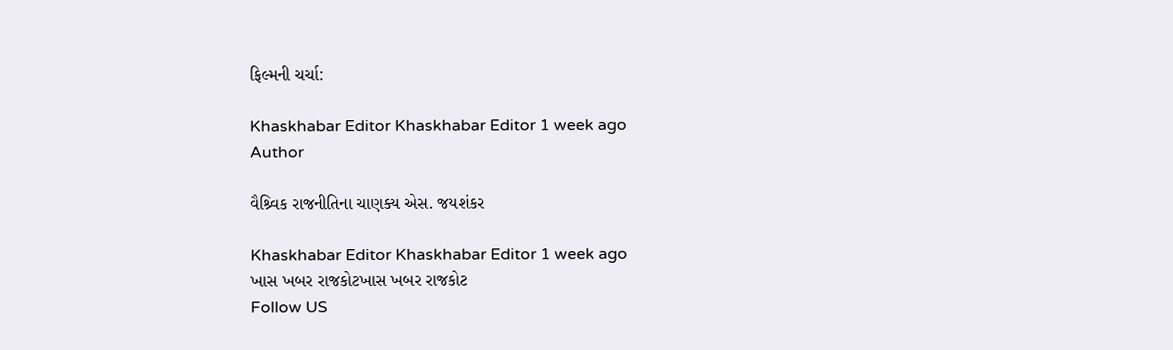ફિલ્મની ચર્ચા:

Khaskhabar Editor Khaskhabar Editor 1 week ago
Author

વૈશ્ર્વિક રાજનીતિના ચાણક્ય એસ. જયશંકર

Khaskhabar Editor Khaskhabar Editor 1 week ago
ખાસ ખબર રાજકોટખાસ ખબર રાજકોટ
Follow US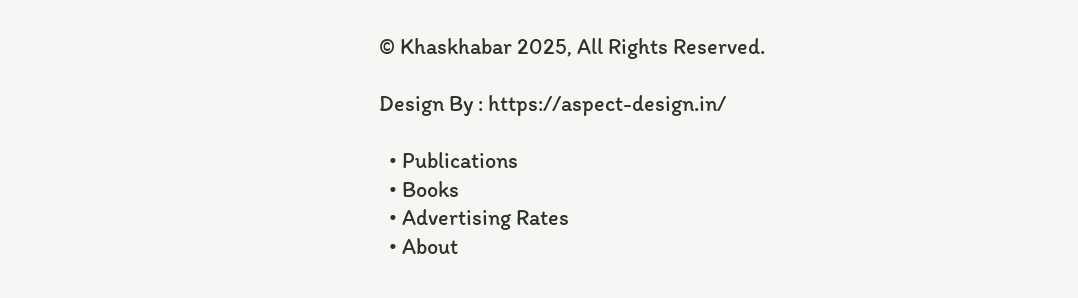© Khaskhabar 2025, All Rights Reserved.

Design By : https://aspect-design.in/

  • Publications
  • Books
  • Advertising Rates
  • About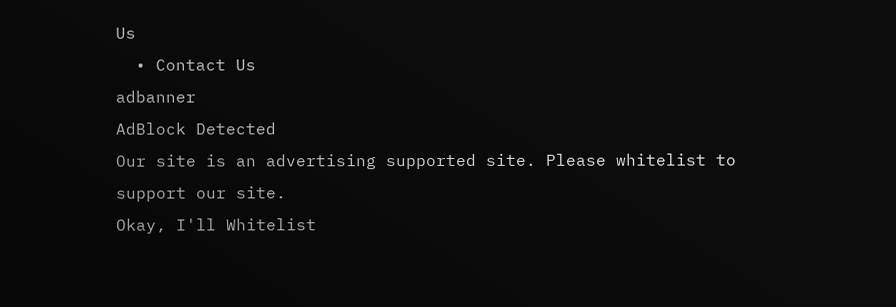Us
  • Contact Us
adbanner
AdBlock Detected
Our site is an advertising supported site. Please whitelist to support our site.
Okay, I'll Whitelist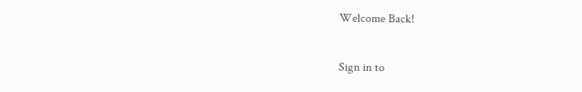Welcome Back!

Sign in to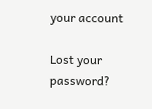your account

Lost your password?